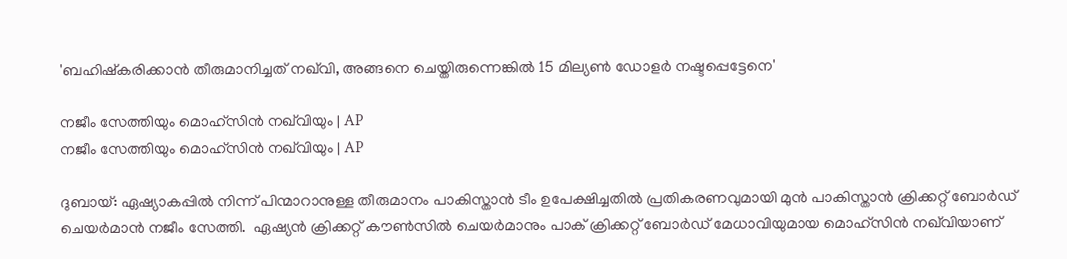'ബഹിഷ്കരിക്കാൻ തീരുമാനിച്ചത് നഖ്‌വി, അങ്ങനെ ചെയ്തിരുന്നെങ്കിൽ 15 മില്യൺ ഡോളർ നഷ്ടപ്പെട്ടേനെ'

നജീം സേത്തിയും മൊഹ്‌സിൻ നഖ്‌വിയും | AP
നജീം സേത്തിയും മൊഹ്‌സിൻ നഖ്‌വിയും | AP

ദുബായ്: ഏഷ്യാകപ്പില്‍ നിന്ന് പിന്മാറാനുള്ള തീരുമാനം പാകിസ്താന്‍ ടീം ഉപേക്ഷിച്ചതില്‍ പ്രതികരണവുമായി മുന്‍ പാകിസ്താന്‍ ക്രിക്കറ്റ് ബോര്‍ഡ് ചെയര്‍മാന്‍ നജീം സേത്തി.  ഏഷ്യൻ ക്രിക്കറ്റ് കൗൺസിൽ ചെയർമാനും പാക് ക്രിക്കറ്റ് ബോർഡ് മേധാവിയുമായ മൊഹ്‌സിൻ നഖ്‌വിയാണ്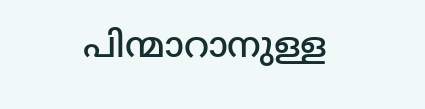പിന്മാറാനുള്ള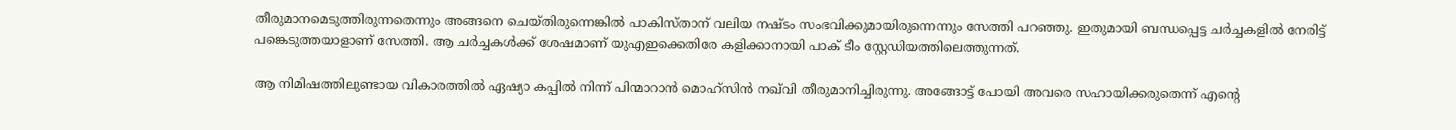തീരുമാനമെടുത്തിരുന്നതെന്നും അങ്ങനെ ചെയ്തിരുന്നെങ്കിൽ പാകിസ്താന് വലിയ നഷ്ടം സംഭവിക്കുമായിരുന്നെന്നും സേത്തി പറഞ്ഞു. ഇതുമായി ബന്ധപ്പെട്ട ചർച്ചകളിൽ നേരിട്ട് പങ്കെടുത്തയാളാണ് സേത്തി. ആ ചർച്ചകൾക്ക് ശേഷമാണ് യുഎഇക്കെതിരേ കളിക്കാനായി പാക് ടീം സ്റ്റേഡിയത്തിലെത്തുന്നത്.

ആ നിമിഷത്തിലുണ്ടായ വികാരത്തിൽ ഏഷ്യാ കപ്പിൽ നിന്ന് പിന്മാറാൻ മൊഹ്‌സിൻ നഖ്‌വി തീരുമാനിച്ചിരുന്നു. അങ്ങോട്ട് പോയി അവരെ സഹായിക്കരുതെന്ന് എൻ്റെ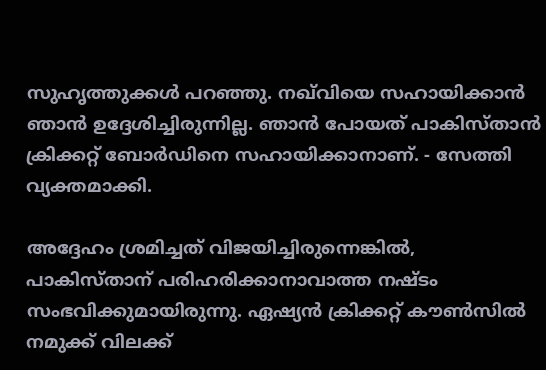സുഹൃത്തുക്കൾ പറഞ്ഞു. നഖ്‌വിയെ സഹായിക്കാൻ ഞാൻ ഉദ്ദേശിച്ചിരുന്നില്ല. ഞാൻ പോയത് പാകിസ്താൻ ക്രിക്കറ്റ് ബോർഡിനെ സഹായിക്കാനാണ്. - സേത്തി വ്യക്തമാക്കി.

അദ്ദേഹം ശ്രമിച്ചത് വിജയിച്ചിരുന്നെങ്കിൽ, പാകിസ്താന് പരിഹരിക്കാനാവാത്ത നഷ്ടം സംഭവിക്കുമായിരുന്നു. ഏഷ്യൻ ക്രിക്കറ്റ് കൗൺസിൽ നമുക്ക് വിലക്ക്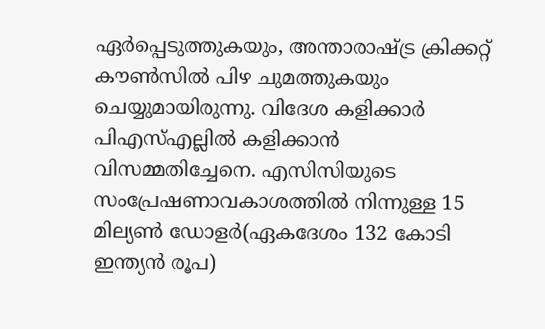ഏർപ്പെടുത്തുകയും, അന്താരാഷ്ട്ര ക്രിക്കറ്റ് കൗൺസിൽ പിഴ ചുമത്തുകയും ചെയ്യുമായിരുന്നു. വിദേശ കളിക്കാർ പിഎസ്എല്ലിൽ കളിക്കാൻ വിസമ്മതിച്ചേനെ. എസിസിയുടെ സംപ്രേഷണാവകാശത്തിൽ നിന്നുള്ള 15 മില്യൺ ഡോളർ(ഏകദേശം 132 കോടി ഇന്ത്യൻ രൂപ)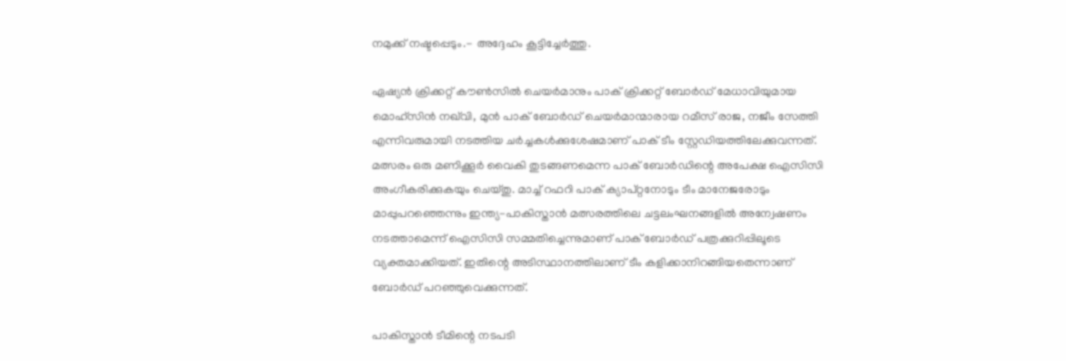നമുക്ക് നഷ്ടപ്പെടും.- അദ്ദേഹം കൂട്ടിച്ചേർത്തു.

ഏഷ്യൻ ക്രിക്കറ്റ് കൗൺസിൽ ചെയർമാനും പാക് ക്രിക്കറ്റ് ബോർഡ് മേധാവിയുമായ മൊഹ്‌സിൻ നഖ്‌വി, മുൻ പാക് ബോർഡ് ചെയർമാന്മാരായ റമീസ് രാജ, നജീം സേത്തി എന്നിവരുമായി നടത്തിയ ചർച്ചകൾക്കുശേഷമാണ് പാക് ടീം സ്റ്റേഡിയത്തിലേക്കുവന്നത്. മത്സരം ഒരു മണിക്കൂർ വൈകി തുടങ്ങണമെന്ന പാക് ബോർഡിന്റെ അപേക്ഷ ഐസിസി അംഗീകരിക്കുകയും ചെയ്തു. മാച്ച് റഫറി പാക് ക്യാപ്റ്റനോടും ടീം മാനേജരോടും മാപ്പുപറഞ്ഞെന്നും ഇന്ത്യ-പാകിസ്താൻ മത്സരത്തിലെ ചട്ടലംഘനങ്ങളിൽ അന്വേഷണം നടത്താമെന്ന് ഐസിസി സമ്മതിച്ചെന്നുമാണ് പാക് ബോർഡ് പത്രക്കുറിപ്പിലൂടെ വ്യക്തമാക്കിയത്. ഇതിന്റെ അടിസ്ഥാനത്തിലാണ് ടീം കളിക്കാനിറങ്ങിയതെന്നാണ് ബോർഡ് പറഞ്ഞുവെക്കുന്നത്.

പാകിസ്താൻ ടീമിന്റെ നടപടി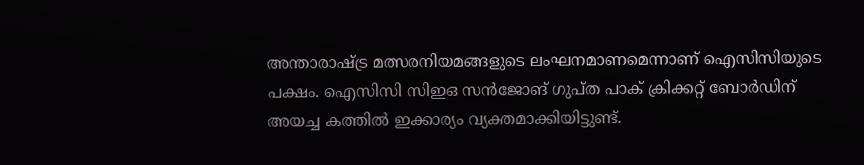അന്താരാഷ്ട്ര മത്സരനിയമങ്ങളുടെ ലംഘനമാണമെന്നാണ് ഐസിസിയുടെ പക്ഷം. ഐസിസി സിഇഒ സൻജോങ് ഗുപ്ത പാക് ക്രിക്കറ്റ് ബോർഡിന് അയച്ച കത്തിൽ ഇക്കാര്യം വ്യക്തമാക്കിയിട്ടുണ്ട്.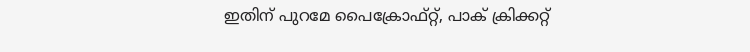ഇതിന് പുറമേ പൈക്രോഫ്റ്റ്, പാക് ക്രിക്കറ്റ്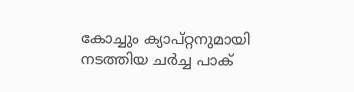കോച്ചും ക്യാപ്റ്റനുമായി നടത്തിയ ചർച്ച പാക്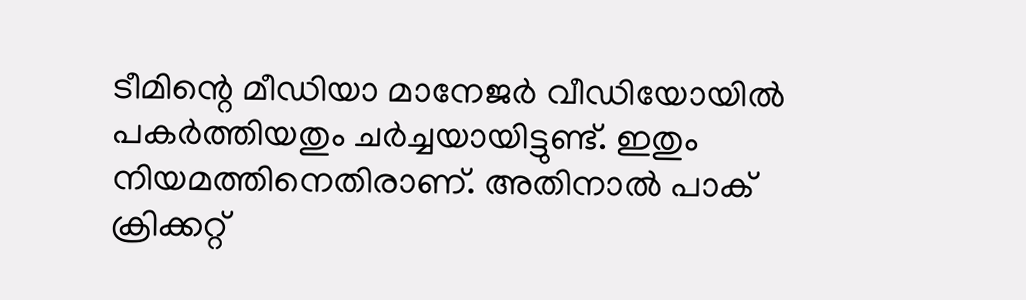ടീമിന്റെ മീഡിയാ മാനേജർ വീഡിയോയിൽ പകർത്തിയതും ചർച്ചയായിട്ടുണ്ട്. ഇതും നിയമത്തിനെതിരാണ്. അതിനാൽ പാക് ക്രിക്കറ്റ്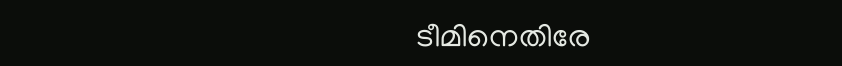ടീമിനെതിരേ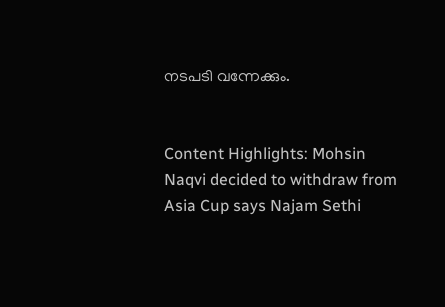നടപടി വന്നേക്കും.


Content Highlights: Mohsin Naqvi decided to withdraw from Asia Cup says Najam Sethi